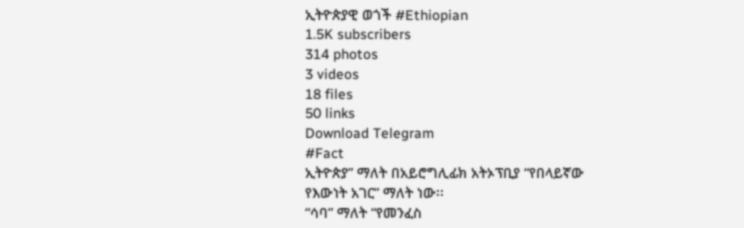ኢትዮጵያዊ ወጎች #Ethiopian
1.5K subscribers
314 photos
3 videos
18 files
50 links
Download Telegram
#Fact
ኢትዮጵያ” ማለት በአይሮግሊፊክ አትኦፕቢያ “የበላይኛው
የእውነት አገር” ማለት ነው፡፡
“ሳባ” ማለት “የመንፈስ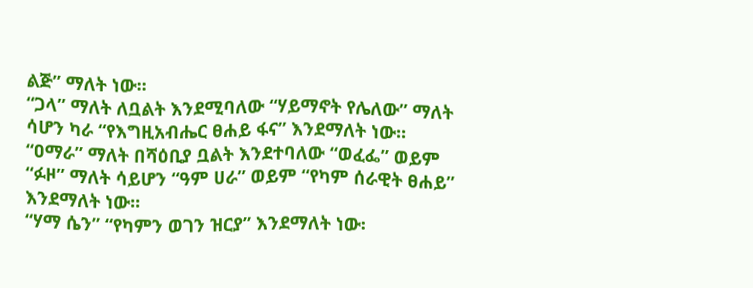ልጅ” ማለት ነው፡፡
“ጋላ” ማለት ለቧልት እንደሚባለው “ሃይማኖት የሌለው” ማለት
ሳሆን ካራ “የእግዚአብሔር ፀሐይ ፋና” እንደማለት ነው፡፡
“ዐማራ” ማለት በሻዕቢያ ቧልት እንደተባለው “ወፈፌ” ወይም
“ፉዞ” ማለት ሳይሆን “ዓም ሀራ” ወይም “የካም ሰራዊት ፀሐይ”
እንደማለት ነው፡፡
“ሃማ ሴን” “የካምን ወገን ዝርያ” እንደማለት ነው፡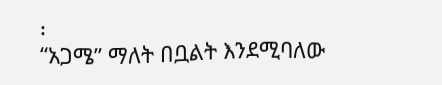፡
“አጋሜ” ማለት በቧልት እንደሚባለው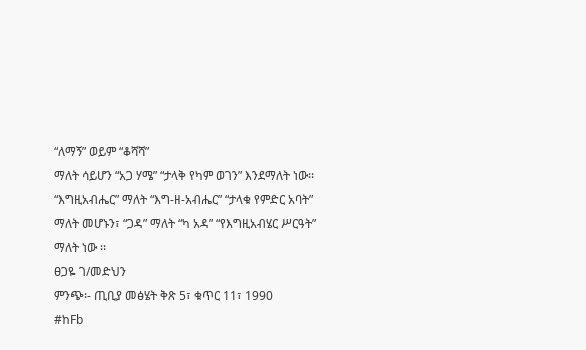“ለማኝ” ወይም “ቆሻሻ”
ማለት ሳይሆን “አጋ ሃሜ” “ታላቅ የካም ወገን” እንደማለት ነው፡፡
“እግዚአብሔር” ማለት “እግ-ዘ-አብሔር” “ታላቁ የምድር አባት”
ማለት መሆኑን፣ “ጋዳ” ማለት “ካ አዳ” “የእግዚአብሄር ሥርዓት”
ማለት ነው ፡፡
ፀጋዬ ገ/መድህን
ምንጭ፡- ጢቢያ መፅሄት ቅጽ 5፣ ቁጥር 11፣ 1990
#ከFb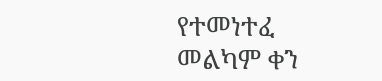የተመነተፈ
መልካም ቀን